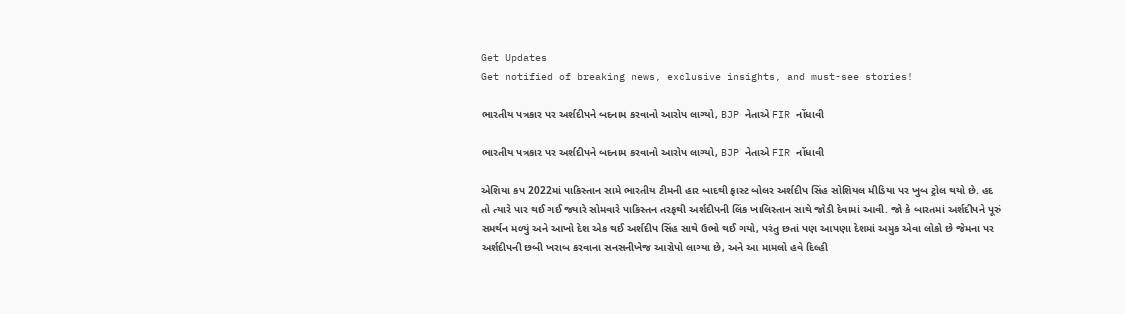Get Updates
Get notified of breaking news, exclusive insights, and must-see stories!

ભારતીય પત્રકાર પર અર્શદીપને બદનામ કરવાનો આરોપ લાગ્યો, BJP નેતાએ FIR નોંધાવી

ભારતીય પત્રકાર પર અર્શદીપને બદનામ કરવાનો આરોપ લાગ્યો, BJP નેતાએ FIR નોંધાવી

એશિયા કપ 2022માં પાકિસ્તાન સામે ભારતીય ટીમની હાર બાદથી ફાસ્ટ બોલર અર્શદીપ સિંહ સોશિયલ મીડિયા પર ખુબ ટ્રોલ થયો છે. હદ તો ત્યારે પાર થઈ ગઈ જ્યારે સોમવારે પાકિસ્તન તરફથી અર્શદીપની લિંક ખાલિસ્તાન સાથે જોડી દેવામાં આવી. જો કે બારતમાં અર્શદીપને પૂરું સમર્થન મળ્યું અને આખો દેશ એક થઈ અર્શદીપ સિંહ સાથે ઉભો થઈ ગયો, પરંતુ છતાં પણ આપણા દેશમાં અમુક એવા લોકો છે જેમના પર અર્શદીપની છબી ખરાબ કરવાના સનસનીખેજ આરોપો લાગ્યા છે, અને આ મામલો હવે દિલ્હી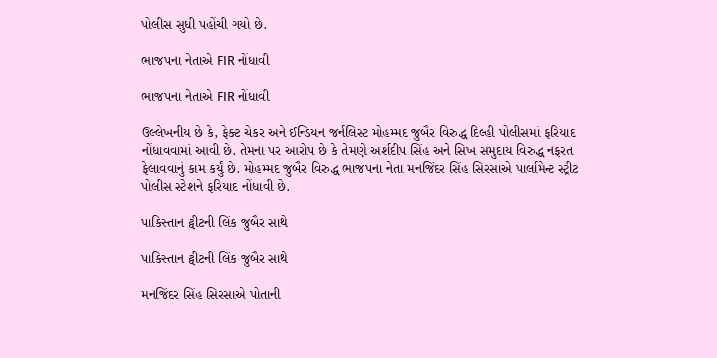પોલીસ સુધી પહોંચી ગયો છે.

ભાજપના નેતાએ FIR નોંધાવી

ભાજપના નેતાએ FIR નોંધાવી

ઉલ્લેખનીય છે કે, ફેક્ટ ચેકર અને ઈન્ડિયન જર્નલિસ્ટ મોહમ્મદ જુબૈર વિરુદ્ધ દિલ્હી પોલીસમાં ફરિયાદ નોંધાવવામાં આવી છે. તેમના પર આરોપ છે કે તેમણે અર્શદીપ સિંહ અને સિખ સમુદાય વિરુદ્ધ નફરત ફેલાવવાનું કામ કર્યું છે. મોહમ્મદ જુબૈર વિરુદ્ધ ભાજપના નેતા મનજિંદર સિંહ સિરસાએ પાર્લામેન્ટ સ્ટ્રીટ પોલીસ સ્ટેશને ફરિયાદ નોંધાવી છે.

પાકિસ્તાન ટ્વીટની લિંક જુબૈર સાથે

પાકિસ્તાન ટ્વીટની લિંક જુબૈર સાથે

મનજિંદર સિંહ સિરસાએ પોતાની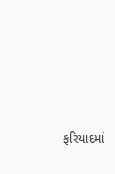ફરિયાદમાં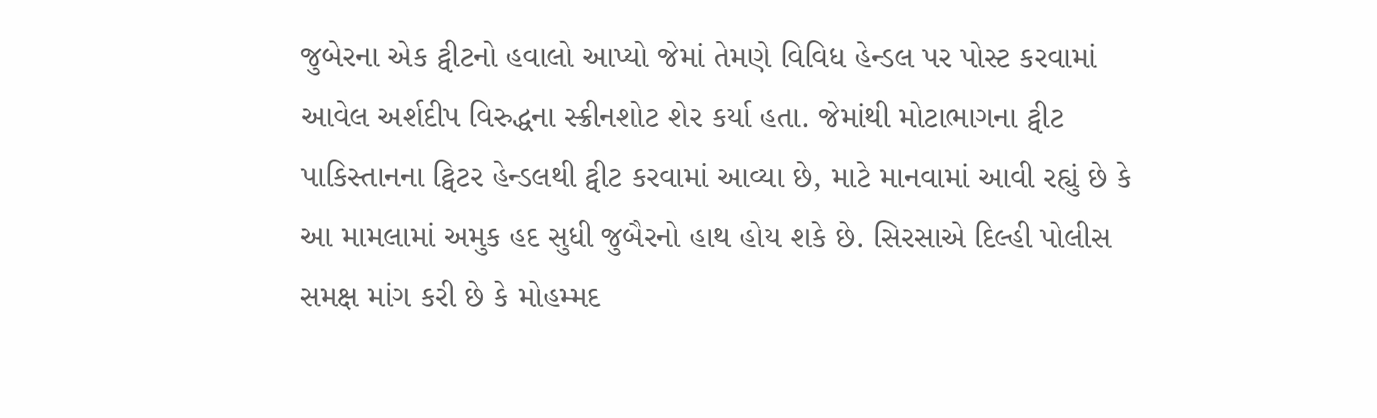જુબેરના એક ટ્વીટનો હવાલો આપ્યો જેમાં તેમણે વિવિધ હેન્ડલ પર પોસ્ટ કરવામાં આવેલ અર્શદીપ વિરુદ્ધના સ્ક્રીનશોટ શેર કર્યા હતા. જેમાંથી મોટાભાગના ટ્વીટ પાકિસ્તાનના ટ્વિટર હેન્ડલથી ટ્વીટ કરવામાં આવ્યા છે, માટે માનવામાં આવી રહ્યું છે કે આ મામલામાં અમુક હદ સુધી જુબૈરનો હાથ હોય શકે છે. સિરસાએ દિલ્હી પોલીસ સમક્ષ માંગ કરી છે કે મોહમ્મદ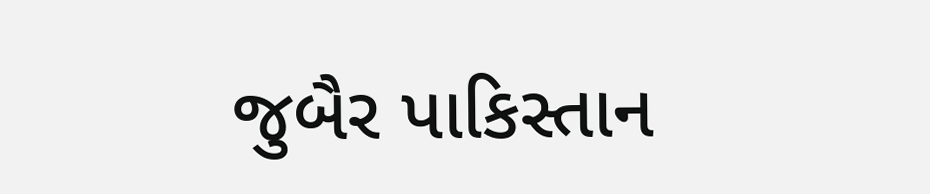જુબૈર પાકિસ્તાન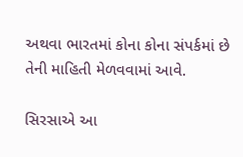અથવા ભારતમાં કોના કોના સંપર્કમાં છે તેની માહિતી મેળવવામાં આવે.

સિરસાએ આ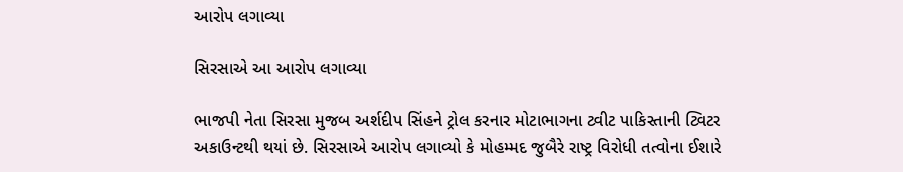આરોપ લગાવ્યા

સિરસાએ આ આરોપ લગાવ્યા

ભાજપી નેતા સિરસા મુજબ અર્શદીપ સિંહને ટ્રોલ કરનાર મોટાભાગના ટ્વીટ પાકિસ્તાની ટ્વિટર અકાઉન્ટથી થયાં છે. સિરસાએ આરોપ લગાવ્યો કે મોહમ્મદ જુબૈરે રાષ્ટ્ર વિરોધી તત્વોના ઈશારે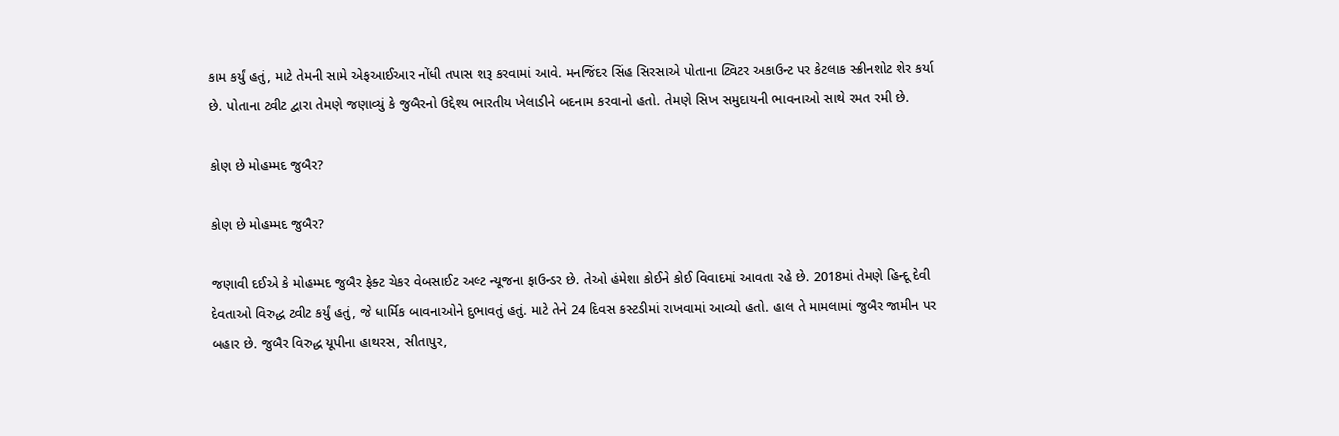કામ કર્યું હતું, માટે તેમની સામે એફઆઈઆર નોંધી તપાસ શરૂ કરવામાં આવે. મનજિંદર સિંહ સિરસાએ પોતાના ટ્વિટર અકાઉન્ટ પર કેટલાક સ્ક્રીનશોટ શેર કર્યા છે. પોતાના ટ્વીટ દ્વારા તેમણે જણાવ્યું કે જુબૈરનો ઉદ્દેશ્ય ભારતીય ખેલાડીને બદનામ કરવાનો હતો. તેમણે સિખ સમુદાયની ભાવનાઓ સાથે રમત રમી છે.

કોણ છે મોહમ્મદ જુબૈર?

કોણ છે મોહમ્મદ જુબૈર?

જણાવી દઈએ કે મોહમ્મદ જુબૈર ફેક્ટ ચેકર વેબસાઈટ અલ્ટ ન્યૂજના ફાઉન્ડર છે. તેઓ હંમેશા કોઈને કોઈ વિવાદમાં આવતા રહે છે. 2018માં તેમણે હિન્દૂ દેવી દેવતાઓ વિરુદ્ધ ટ્વીટ કર્યું હતું, જે ધાર્મિક બાવનાઓને દુભાવતું હતું. માટે તેને 24 દિવસ કસ્ટડીમાં રાખવામાં આવ્યો હતો. હાલ તે મામલામાં જુબૈર જામીન પર બહાર છે. જુબૈર વિરુદ્ધ યૂપીના હાથરસ, સીતાપુર,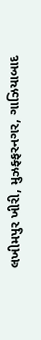લખીમપુર ખીરી, મુઝફ્ફરનગર, ગાઝિયાબાદ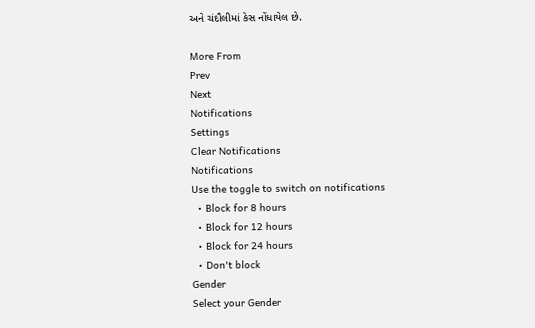અને ચંદૌલીમાં કેસ નોંધાયેલ છે.

More From
Prev
Next
Notifications
Settings
Clear Notifications
Notifications
Use the toggle to switch on notifications
  • Block for 8 hours
  • Block for 12 hours
  • Block for 24 hours
  • Don't block
Gender
Select your Gender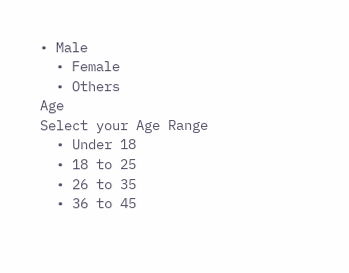• Male
  • Female
  • Others
Age
Select your Age Range
  • Under 18
  • 18 to 25
  • 26 to 35
  • 36 to 45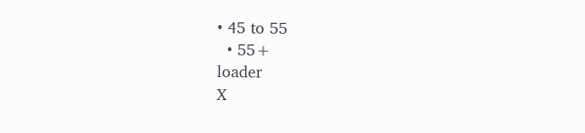• 45 to 55
  • 55+
loader
X